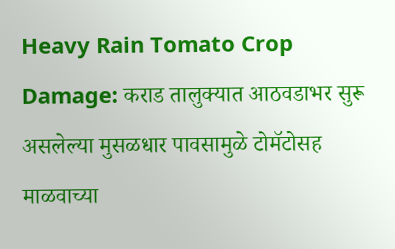Heavy Rain Tomato Crop Damage: कराड तालुक्यात आठवडाभर सुरू असलेल्या मुसळधार पावसामुळे टोमॅटोसह माळवाच्या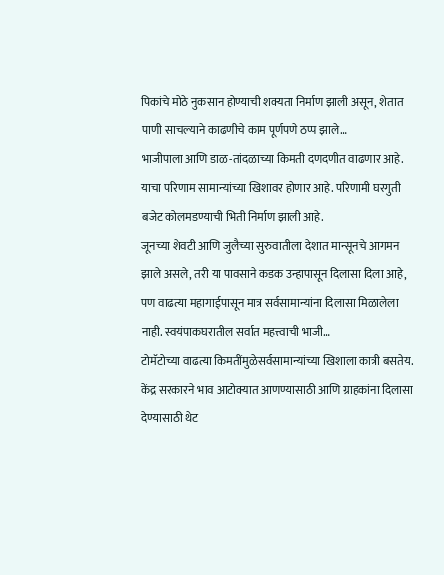पिकांचे मोठे नुकसान होण्याची शक्यता निर्माण झाली असून, शेतात पाणी साचल्याने काढणीचे काम पूर्णपणे ठप्प झाले…
भाजीपाला आणि डाळ-तांदळाच्या किमती दणदणीत वाढणार आहे. याचा परिणाम सामान्यांच्या खिशावर होणार आहे. परिणामी घरगुती बजेट कोलमडण्याची भिती निर्माण झाली आहे.
जूनच्या शेवटी आणि जुलैच्या सुरुवातीला देशात मान्सूनचे आगमन झाले असले, तरी या पावसाने कडक उन्हापासून दिलासा दिला आहे, पण वाढत्या महागाईपासून मात्र सर्वसामान्यांना दिलासा मिळालेला नाही. स्वयंपाकघरातील सर्वात महत्त्वाची भाजी…
टोमॅटोच्या वाढत्या किमतींमुळेसर्वसामान्यांच्या खिशाला कात्री बसतेय. केंद्र सरकारने भाव आटोक्यात आणण्यासाठी आणि ग्राहकांना दिलासा देण्यासाठी थेट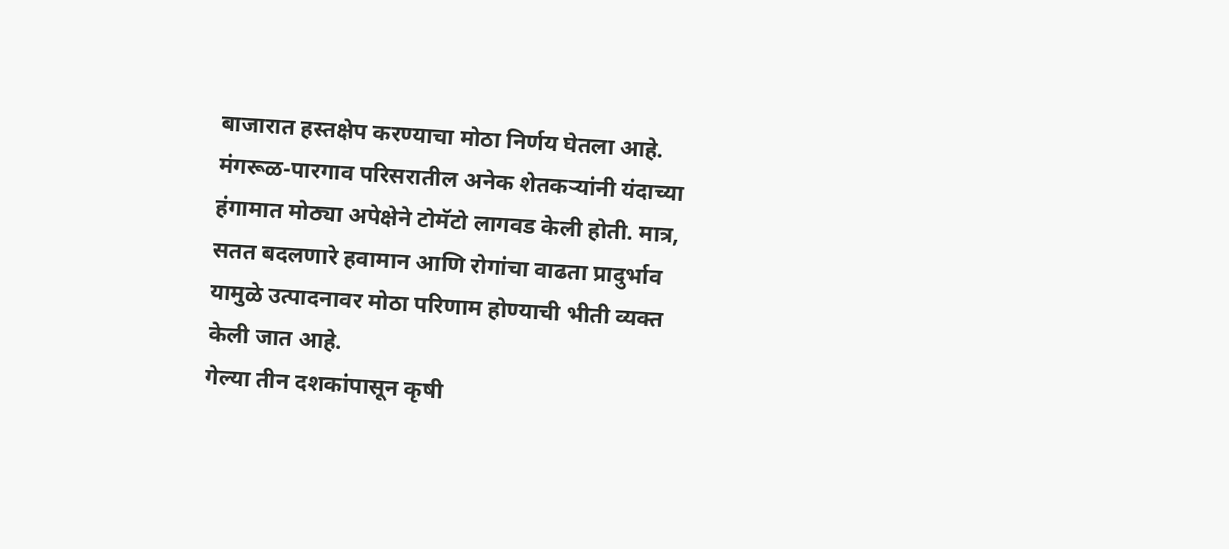बाजारात हस्तक्षेप करण्याचा मोठा निर्णय घेतला आहे.
मंगरूळ-पारगाव परिसरातील अनेक शेतकऱ्यांनी यंदाच्या हंगामात मोठ्या अपेक्षेने टोमॅटो लागवड केली होती. मात्र, सतत बदलणारे हवामान आणि रोगांचा वाढता प्रादुर्भाव यामुळे उत्पादनावर मोठा परिणाम होण्याची भीती व्यक्त केली जात आहे.
गेल्या तीन दशकांपासून कृषी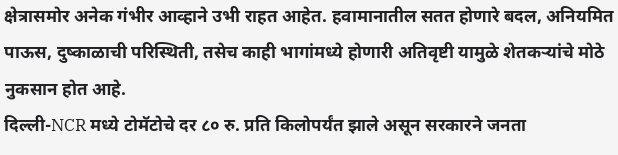क्षेत्रासमोर अनेक गंभीर आव्हाने उभी राहत आहेत. हवामानातील सतत होणारे बदल, अनियमित पाऊस, दुष्काळाची परिस्थिती, तसेच काही भागांमध्ये होणारी अतिवृष्टी यामुळे शेतकऱ्यांचे मोठे नुकसान होत आहे.
दिल्ली-NCR मध्ये टोमॅटोचे दर ८० रु. प्रति किलोपर्यंत झाले असून सरकारने जनता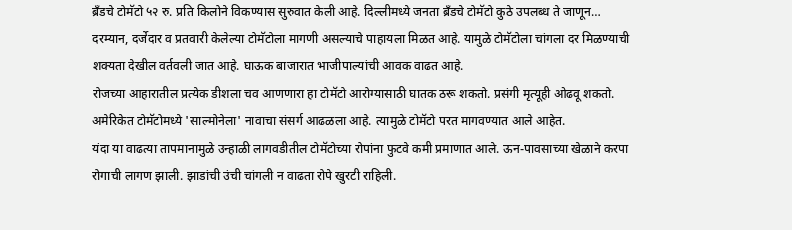ब्रँडचे टोमॅटो ५२ रु. प्रति किलोने विकण्यास सुरुवात केली आहे. दिल्लीमध्ये जनता ब्रँडचे टोमॅटो कुठे उपलब्ध ते जाणून…
दरम्यान, दर्जेदार व प्रतवारी केलेल्या टोमॅटोला मागणी असल्याचे पाहायला मिळत आहे. यामुळे टोमॅटोला चांगला दर मिळण्याची शक्यता देखील वर्तवली जात आहे. घाऊक बाजारात भाजीपाल्यांची आवक वाढत आहे.
रोजच्या आहारातील प्रत्येक डीशला चव आणणारा हा टोमॅटो आरोग्यासाठी घातक ठरू शकतो. प्रसंगी मृत्यूही ओढवू शकतो. अमेरिकेत टोमॅटोमध्ये 'साल्मोनेला' नावाचा संसर्ग आढळला आहे. त्यामुळे टोमॅटो परत मागवण्यात आले आहेत.
यंदा या वाढत्या तापमानामुळे उन्हाळी लागवडीतील टोमॅटोच्या रोपांना फुटवे कमी प्रमाणात आले. ऊन-पावसाच्या खेळाने करपा रोगाची लागण झाली. झाडांची उंची चांगली न वाढता रोपे खुरटी राहिली.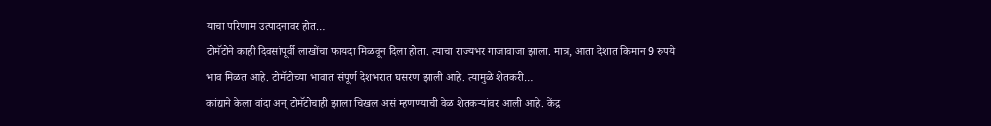याचा परिणाम उत्पादनावर होत…
टोमॅटोने काही दिवसांपूर्वी लाखोंचा फायदा मिळवून दिला होता. त्याचा राज्यभर गाजावाजा झाला. मात्र, आता देशात किमान 9 रुपये भाव मिळत आहे. टोमॅटोच्या भावात संपूर्ण देशभरात घसरण झाली आहे. त्यामुळे शेतकरी…
कांद्याने केला वांदा अन् टोमॅटोचाही झाला चिखल असं म्हणण्याची वेळ शेतकऱ्यांवर आली आहे. केंद्र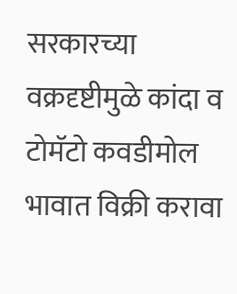सरकारच्या वक्रदृष्टीमुळे कांदा व टोमॅटो कवडीमोल भावात विक्री करावा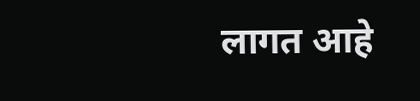लागत आहे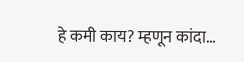हे कमी काय? म्हणून कांदा…